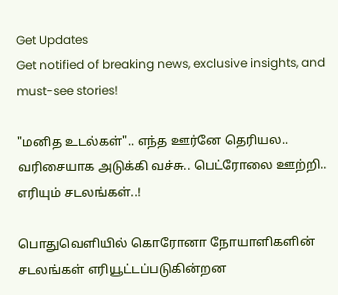Get Updates
Get notified of breaking news, exclusive insights, and must-see stories!

"மனித உடல்கள்".. எந்த ஊர்னே தெரியல.. வரிசையாக அடுக்கி வச்சு.. பெட்ரோலை ஊற்றி.. எரியும் சடலங்கள்..!

பொதுவெளியில் கொரோனா நோயாளிகளின் சடலங்கள் எரியூட்டப்படுகின்றன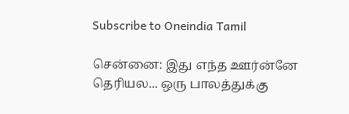Subscribe to Oneindia Tamil

சென்னை: இது எந்த ஊர்ன்னே தெரியல... ஒரு பாலத்துக்கு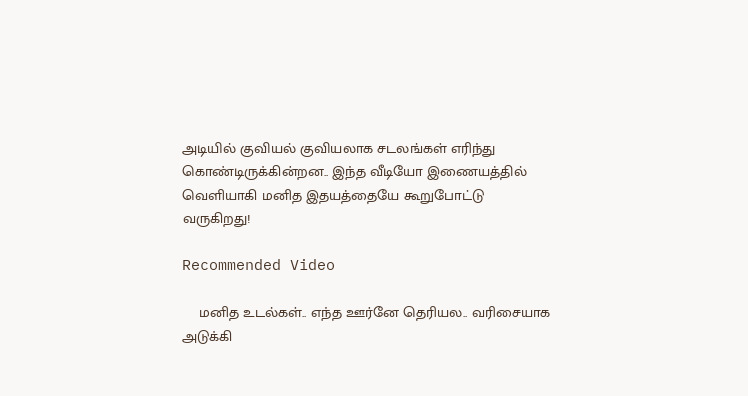அடியில் குவியல் குவியலாக சடலங்கள் எரிந்து கொண்டிருக்கின்றன.. இந்த வீடியோ இணையத்தில் வெளியாகி மனித இதயத்தையே கூறுபோட்டு வருகிறது!

Recommended Video

    மனித உடல்கள்.. எந்த ஊர்னே தெரியல.. வரிசையாக அடுக்கி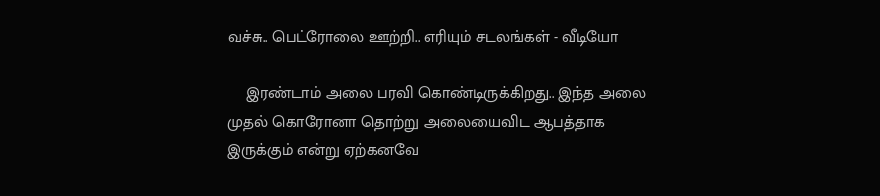வச்சு.. பெட்ரோலை ஊற்றி.. எரியும் சடலங்கள் - வீடியோ

    இரண்டாம் அலை பரவி கொண்டிருக்கிறது.. இந்த அலை முதல் கொரோனா தொற்று அலையைவிட ஆபத்தாக இருக்கும் என்று ஏற்கனவே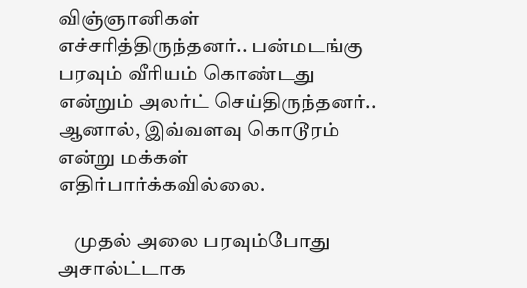விஞ்ஞானிகள் எச்சரித்திருந்தனர்.. பன்மடங்கு பரவும் வீரியம் கொண்டது என்றும் அலர்ட் செய்திருந்தனர்.. ஆனால், இவ்வளவு கொடூரம் என்று மக்கள் எதிர்பார்க்கவில்லை.

    முதல் அலை பரவும்போது அசால்ட்டாக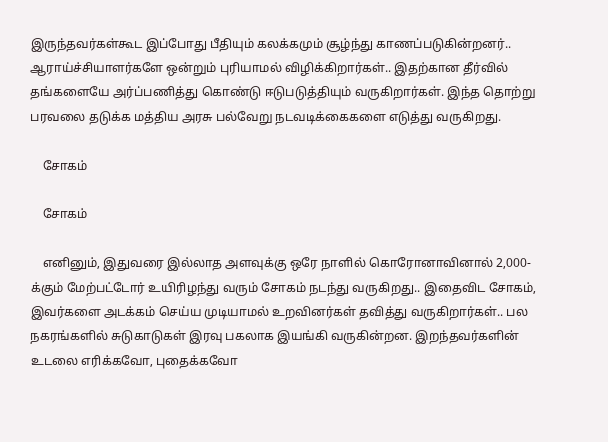இருந்தவர்கள்கூட இப்போது பீதியும் கலக்கமும் சூழ்ந்து காணப்படுகின்றனர்.. ஆராய்ச்சியாளர்களே ஒன்றும் புரியாமல் விழிக்கிறார்கள்.. இதற்கான தீர்வில் தங்களையே அர்ப்பணித்து கொண்டு ஈடுபடுத்தியும் வருகிறார்கள். இந்த தொற்று பரவலை தடுக்க மத்திய அரசு பல்வேறு நடவடிக்கைகளை எடுத்து வருகிறது.

    சோகம்

    சோகம்

    எனினும், இதுவரை இல்லாத அளவுக்கு ஒரே நாளில் கொரோனாவினால் 2,000-க்கும் மேற்பட்டோர் உயிரிழந்து வரும் சோகம் நடந்து வருகிறது.. இதைவிட சோகம், இவர்களை அடக்கம் செய்ய முடியாமல் உறவினர்கள் தவித்து வருகிறார்கள்.. பல நகரங்களில் சுடுகாடுகள் இரவு பகலாக இயங்கி வருகின்றன. இறந்தவர்களின் உடலை எரிக்கவோ, புதைக்கவோ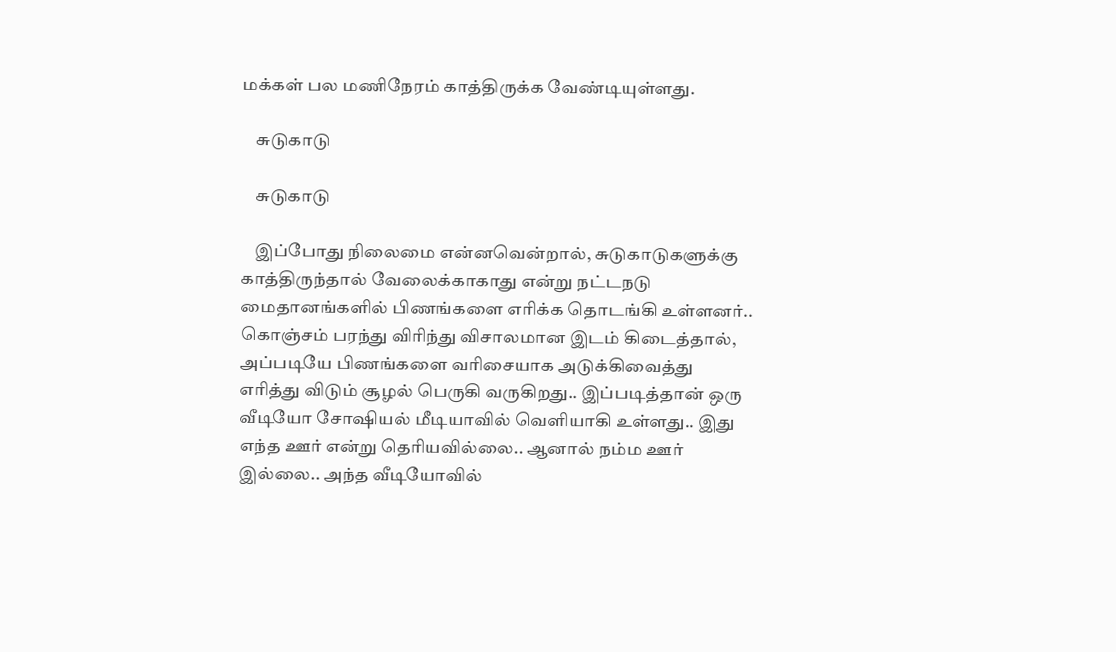மக்கள் பல மணிநேரம் காத்திருக்க வேண்டியுள்ளது.

    சுடுகாடு

    சுடுகாடு

    இப்போது நிலைமை என்னவென்றால், சுடுகாடுகளுக்கு காத்திருந்தால் வேலைக்காகாது என்று நட்டநடு மைதானங்களில் பிணங்களை எரிக்க தொடங்கி உள்ளனர்.. கொஞ்சம் பரந்து விரிந்து விசாலமான இடம் கிடைத்தால், அப்படியே பிணங்களை வரிசையாக அடுக்கிவைத்து எரித்து விடும் சூழல் பெருகி வருகிறது.. இப்படித்தான் ஒரு வீடியோ சோஷியல் மீடியாவில் வெளியாகி உள்ளது.. இது எந்த ஊர் என்று தெரியவில்லை.. ஆனால் நம்ம ஊர் இல்லை.. அந்த வீடியோவில்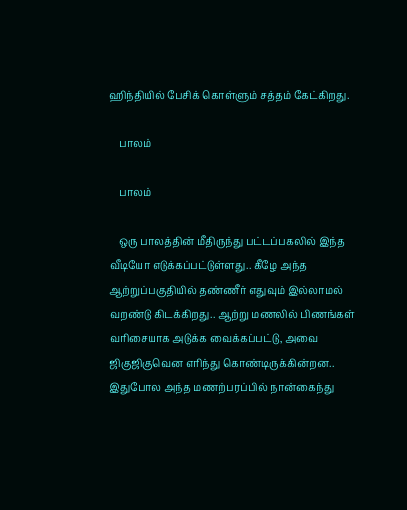ஹிந்தியில் பேசிக் கொள்ளும் சத்தம் கேட்கிறது.

    பாலம்

    பாலம்

    ஒரு பாலத்தின் மீதிருந்து பட்டப்பகலில் இந்த வீடியோ எடுக்கப்பட்டுள்ளது.. கீழே அந்த ஆற்றுப்பகுதியில் தண்ணீர் எதுவும் இல்லாமல் வறண்டு கிடக்கிறது.. ஆற்று மணலில் பிணங்கள் வரிசையாக அடுக்க வைக்கப்பட்டு, அவை ஜிகுஜிகுவென எரிந்து கொண்டிருக்கின்றன.. இதுபோல அந்த மணற்பரப்பில் நான்கைந்து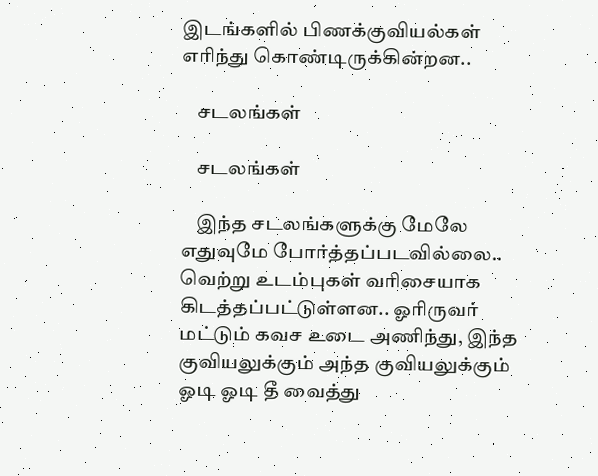இடங்களில் பிணக்குவியல்கள் எரிந்து கொண்டிருக்கின்றன..

    சடலங்கள்

    சடலங்கள்

    இந்த சடலங்களுக்கு மேலே எதுவுமே போர்த்தப்படவில்லை.. வெற்று உடம்புகள் வரிசையாக கிடத்தப்பட்டுள்ளன.. ஓரிருவர் மட்டும் கவச உடை அணிந்து, இந்த குவியலுக்கும் அந்த குவியலுக்கும் ஓடி ஓடி தீ வைத்து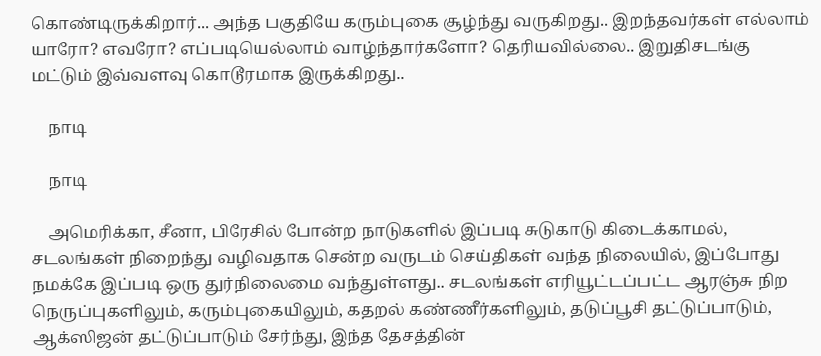கொண்டிருக்கிறார்... அந்த பகுதியே கரும்புகை சூழ்ந்து வருகிறது.. இறந்தவர்கள் எல்லாம் யாரோ? எவரோ? எப்படியெல்லாம் வாழ்ந்தார்களோ? தெரியவில்லை.. இறுதிசடங்கு மட்டும் இவ்வளவு கொடூரமாக இருக்கிறது..

    நாடி

    நாடி

    அமெரிக்கா, சீனா, பிரேசில் போன்ற நாடுகளில் இப்படி சுடுகாடு கிடைக்காமல், சடலங்கள் நிறைந்து வழிவதாக சென்ற வருடம் செய்திகள் வந்த நிலையில், இப்போது நமக்கே இப்படி ஒரு துர்நிலைமை வந்துள்ளது.. சடலங்கள் எரியூட்டப்பட்ட ஆரஞ்சு நிற நெருப்புகளிலும், கரும்புகையிலும், கதறல் கண்ணீர்களிலும், தடுப்பூசி தட்டுப்பாடும், ஆக்ஸிஜன் தட்டுப்பாடும் சேர்ந்து, இந்த தேசத்தின்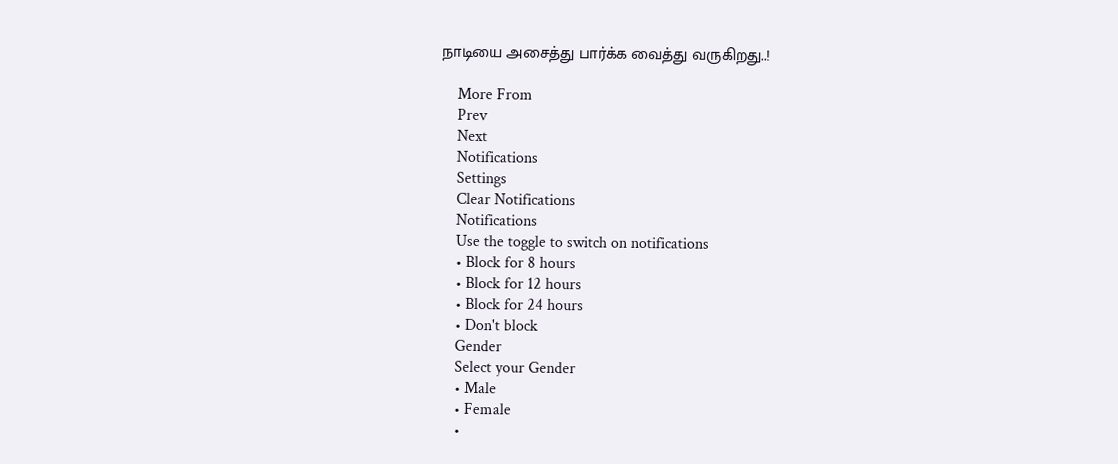நாடியை அசைத்து பார்க்க வைத்து வருகிறது..!

    More From
    Prev
    Next
    Notifications
    Settings
    Clear Notifications
    Notifications
    Use the toggle to switch on notifications
    • Block for 8 hours
    • Block for 12 hours
    • Block for 24 hours
    • Don't block
    Gender
    Select your Gender
    • Male
    • Female
    •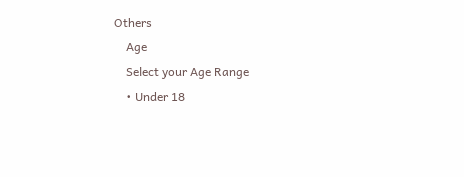Others
    Age
    Select your Age Range
    • Under 18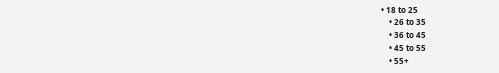• 18 to 25
    • 26 to 35
    • 36 to 45
    • 45 to 55
    • 55+